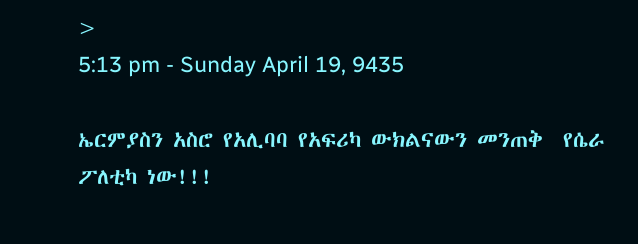>
5:13 pm - Sunday April 19, 9435

ኤርምያስን አስሮ የአሊባባ የአፍሪካ ውክልናውን መንጠቅ  የሴራ ፖለቲካ ነው!!!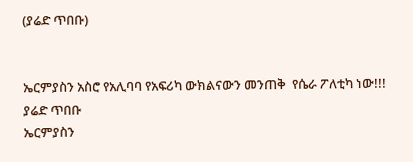(ያሬድ ጥበቡ)


ኤርምያስን አስሮ የአሊባባ የአፍሪካ ውክልናውን መንጠቅ  የሴራ ፖለቲካ ነው!!!
ያሬድ ጥበቡ
ኤርምያስን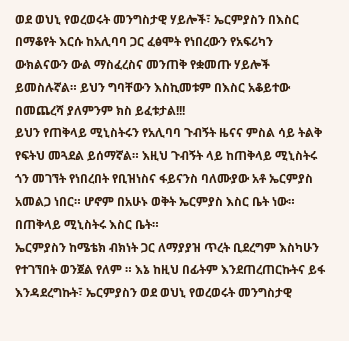ወደ ወህኒ የወረወሩት መንግስታዊ ሃይሎች፣ ኤርምያስን በእስር በማቆየት እርሱ ከአሊባባ ጋር ፈፅሞት የነበረውን የአፍሪካን ውክልናውን ውል ማስፈረስና መንጠቅ የቋመጡ ሃይሎች ይመስሉኛል። ይህን ግባቸውን እስኪመቱም በእስር አቆይተው በመጨረሻ ያለምንም ክስ ይፈቱታል!!!
ይህን የጠቅላይ ሚኒስትሩን የአሊባባ ጉብኝት ዜናና ምስል ሳይ ትልቅ የፍትህ መጓደል ይሰማኛል። እዚህ ጉብኝት ላይ ከጠቅላይ ሚኒስትሩ ጎን መገኘት የነበረበት የቢዝነስና ፋይናንስ ባለሙያው አቶ ኤርምያስ አመልጋ ነበር። ሆኖም በአሁኑ ወቅት ኤርምያስ እስር ቤት ነው። በጠቅላይ ሚኒስትሩ እስር ቤት።
ኤርምያስን ከሜቴክ ብክነት ጋር ለማያያዝ ጥረት ቢደረግም እስካሁን የተገኘበት ወንጀል የለም ። እኔ ከዚህ በፊትም እንደጠረጠርኩትና ይፋ እንዳደረግኩት፣ ኤርምያስን ወደ ወህኒ የወረወሩት መንግስታዊ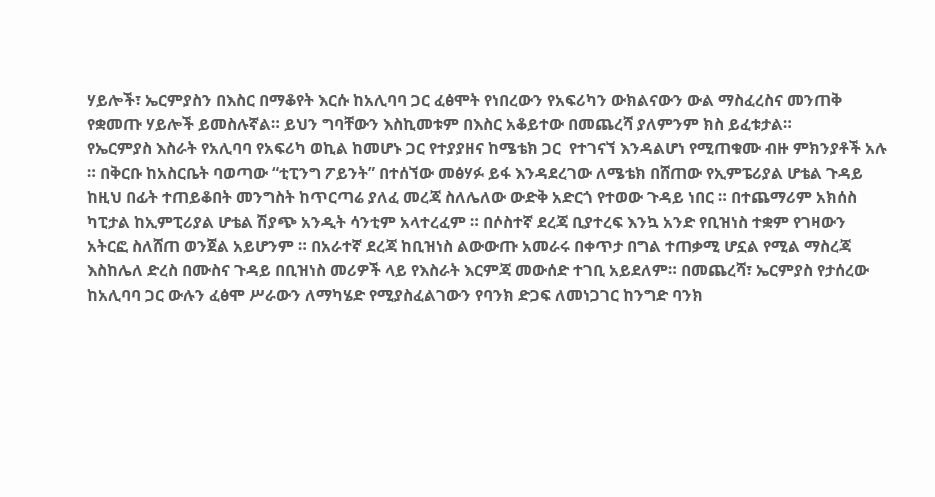ሃይሎች፣ ኤርምያስን በእስር በማቆየት እርሱ ከአሊባባ ጋር ፈፅሞት የነበረውን የአፍሪካን ውክልናውን ውል ማስፈረስና መንጠቅ የቋመጡ ሃይሎች ይመስሉኛል። ይህን ግባቸውን እስኪመቱም በእስር አቆይተው በመጨረሻ ያለምንም ክስ ይፈቱታል።
የኤርምያስ እስራት የአሊባባ የአፍሪካ ወኪል ከመሆኑ ጋር የተያያዘና ከሜቴክ ጋር  የተገናኘ እንዳልሆነ የሚጠቁሙ ብዙ ምክንያቶች አሉ ። በቅርቡ ከአስርቤት ባወጣው “ቲፒንግ ፖይንት” በተሰኘው መፅሃፉ ይፋ እንዳደረገው ለሜቴክ በሸጠው የኢምፔሪያል ሆቴል ጉዳይ ከዚህ በፊት ተጠይቆበት መንግስት ከጥርጣሬ ያለፈ መረጃ ስለሌለው ውድቅ አድርጎ የተወው ጉዳይ ነበር ። በተጨማሪም አክሰስ ካፒታል ከኢምፒሪያል ሆቴል ሽያጭ አንዲት ሳንቲም አላተረፈም ። በሶስተኛ ደረጃ ቢያተረፍ እንኳ አንድ የቢዝነስ ተቋም የገዛውን አትርፎ ስለሸጠ ወንጀል አይሆንም ። በአራተኛ ደረጃ ከቢዝነስ ልውውጡ አመራሩ በቀጥታ በግል ተጠቃሚ ሆኗል የሚል ማስረጃ እስከሌለ ድረስ በሙስና ጉዳይ በቢዝነስ መሪዎች ላይ የእስራት እርምጃ መውሰድ ተገቢ አይደለም። በመጨረሻ፣ ኤርምያስ የታሰረው ከአሊባባ ጋር ውሉን ፈፅሞ ሥራውን ለማካሄድ የሚያስፈልገውን የባንክ ድጋፍ ለመነጋገር ከንግድ ባንክ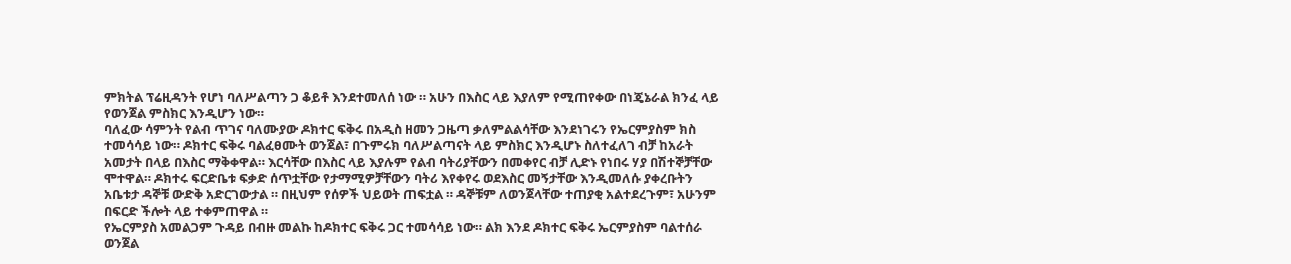ምክትል ፕሬዚዳንት የሆነ ባለሥልጣን ጋ ቆይቶ እንደተመለሰ ነው ። አሁን በእስር ላይ እያለም የሚጠየቀው በነጄኔራል ክንፈ ላይ የወንጀል ምስክር እንዲሆን ነው።
ባለፈው ሳምንት የልብ ጥገና ባለሙያው ዶክተር ፍቅሩ በአዲስ ዘመን ጋዜጣ ቃለምልልሳቸው እንደነገሩን የኤርምያስም ክስ ተመሳሳይ ነው። ዶክተር ፍቅሩ ባልፈፀሙት ወንጀል፣ በጉምሩክ ባለሥልጣናት ላይ ምስክር እንዲሆኑ ስለተፈለገ ብቻ ከአራት አመታት በላይ በእስር ማቅቀዋል። እርሳቸው በእስር ላይ እያሉም የልብ ባትሪያቸውን በመቀየር ብቻ ሊድኑ የነበሩ ሃያ በሽተኞቻቸው ሞተዋል። ዶክተሩ ፍርድቤቱ ፍቃድ ሰጥቷቸው የታማሚዎቻቸውን ባትሪ እየቀየሩ ወደእስር መኝታቸው እንዲመለሱ ያቀረቡትን አቤቱታ ዳኞቹ ውድቅ አድርገውታል ። በዚህም የሰዎች ህይወት ጠፍቷል ። ዳኞቹም ለወንጀላቸው ተጠያቂ አልተደረጉም፣ አሁንም በፍርድ ችሎት ላይ ተቀምጠዋል ።
የኤርምያስ አመልጋም ጉዳይ በብዙ መልኩ ከዶክተር ፍቅሩ ጋር ተመሳሳይ ነው። ልክ እንደ ዶክተር ፍቅሩ ኤርምያስም ባልተሰራ ወንጀል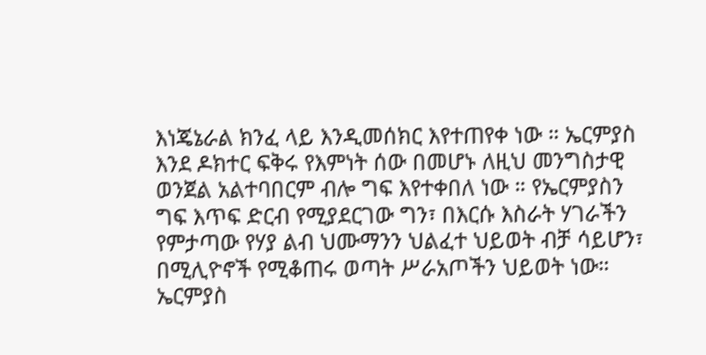እነጄኔራል ክንፈ ላይ እንዲመሰክር እየተጠየቀ ነው ። ኤርምያስ እንደ ዶክተር ፍቅሩ የእምነት ሰው በመሆኑ ለዚህ መንግስታዊ ወንጀል አልተባበርም ብሎ ግፍ እየተቀበለ ነው ። የኤርምያስን ግፍ እጥፍ ድርብ የሚያደርገው ግን፣ በእርሱ እስራት ሃገራችን የምታጣው የሃያ ልብ ህሙማንን ህልፈተ ህይወት ብቻ ሳይሆን፣ በሚሊዮኖች የሚቆጠሩ ወጣት ሥራአጦችን ህይወት ነው። ኤርምያስ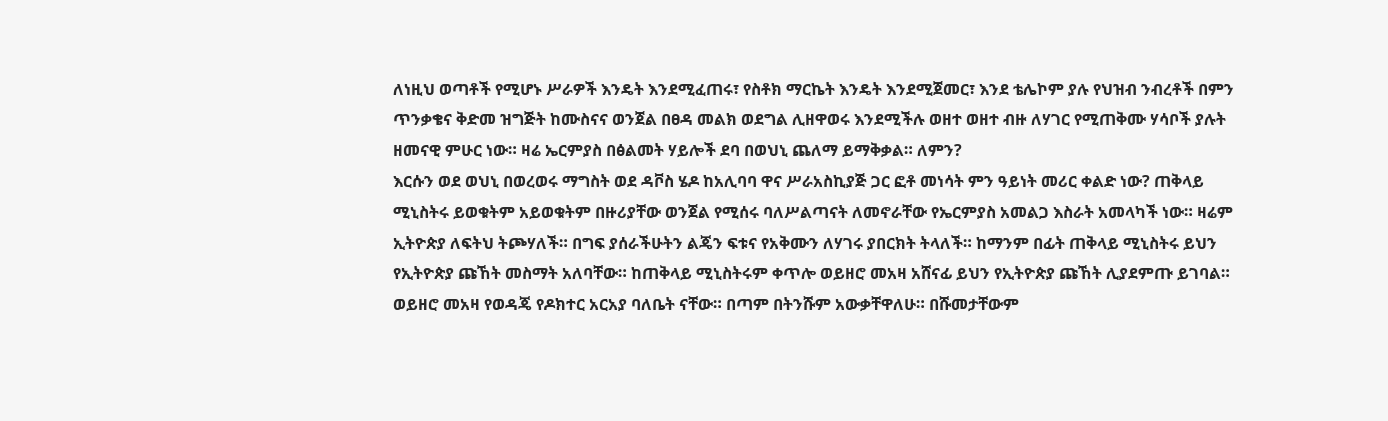ለነዚህ ወጣቶች የሚሆኑ ሥራዎች እንዴት እንደሚፈጠሩ፣ የስቶክ ማርኬት እንዴት እንደሚጀመር፣ እንደ ቴሌኮም ያሉ የህዝብ ንብረቶች በምን ጥንቃቄና ቅድመ ዝግጅት ከሙስናና ወንጀል በፀዳ መልክ ወደግል ሊዘዋወሩ እንደሚችሉ ወዘተ ወዘተ ብዙ ለሃገር የሚጠቅሙ ሃሳቦች ያሉት ዘመናዊ ምሁር ነው። ዛሬ ኤርምያስ በፅልመት ሃይሎች ደባ በወህኒ ጨለማ ይማቅቃል። ለምን?
እርሱን ወደ ወህኒ በወረወሩ ማግስት ወደ ዳቮስ ሄዶ ከአሊባባ ዋና ሥራአስኪያጅ ጋር ፎቶ መነሳት ምን ዓይነት መሪር ቀልድ ነው? ጠቅላይ ሚኒስትሩ ይወቁትም አይወቁትም በዙሪያቸው ወንጀል የሚሰሩ ባለሥልጣናት ለመኖራቸው የኤርምያስ አመልጋ እስራት አመላካች ነው። ዛሬም ኢትዮጵያ ለፍትህ ትጮሃለች። በግፍ ያሰራችሁትን ልጄን ፍቱና የአቅሙን ለሃገሩ ያበርክት ትላለች። ከማንም በፊት ጠቅላይ ሚኒስትሩ ይህን የኢትዮጵያ ጩኸት መስማት አለባቸው። ከጠቅላይ ሚኒስትሩም ቀጥሎ ወይዘሮ መአዛ አሸናፊ ይህን የኢትዮጵያ ጩኸት ሊያደምጡ ይገባል። ወይዘሮ መአዛ የወዳጄ የዶክተር አርአያ ባለቤት ናቸው። በጣም በትንሹም አውቃቸዋለሁ። በሹመታቸውም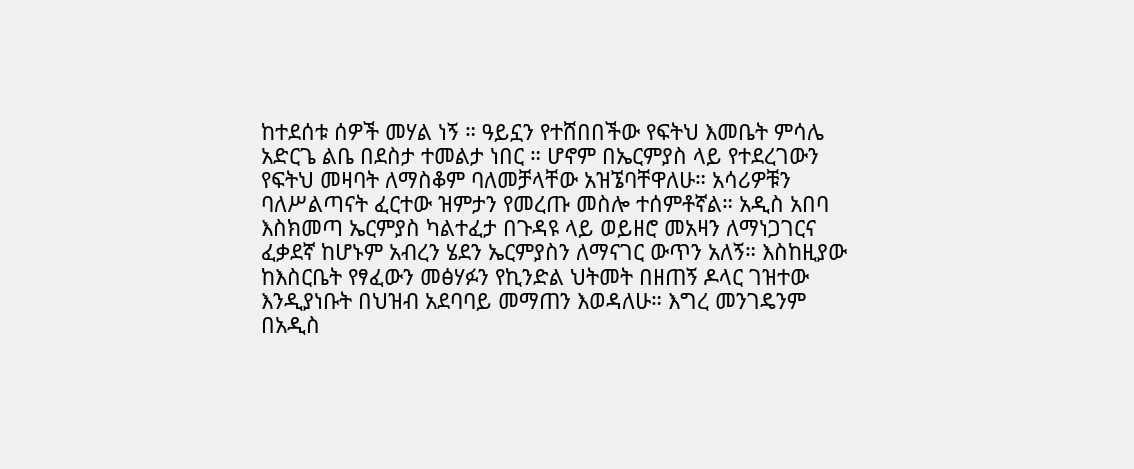ከተደሰቱ ሰዎች መሃል ነኝ ። ዓይኗን የተሸበበችው የፍትህ እመቤት ምሳሌ አድርጌ ልቤ በደስታ ተመልታ ነበር ። ሆኖም በኤርምያስ ላይ የተደረገውን የፍትህ መዛባት ለማስቆም ባለመቻላቸው አዝኜባቸዋለሁ። አሳሪዎቹን ባለሥልጣናት ፈርተው ዝምታን የመረጡ መስሎ ተሰምቶኛል። አዲስ አበባ እስክመጣ ኤርምያስ ካልተፈታ በጉዳዩ ላይ ወይዘሮ መአዛን ለማነጋገርና ፈቃደኛ ከሆኑም አብረን ሄደን ኤርምያስን ለማናገር ውጥን አለኝ። እስከዚያው ከእስርቤት የፃፈውን መፅሃፉን የኪንድል ህትመት በዘጠኝ ዶላር ገዝተው እንዲያነቡት በህዝብ አደባባይ መማጠን እወዳለሁ። እግረ መንገዴንም በአዲስ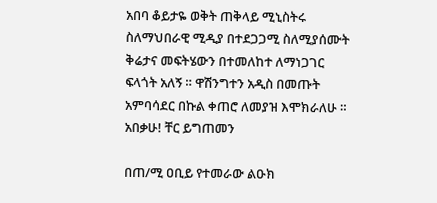አበባ ቆይታዬ ወቅት ጠቅላይ ሚኒስትሩ ስለማህበራዊ ሚዲያ በተደጋጋሚ ስለሚያሰሙት ቅሬታና መፍትሄውን በተመለከተ ለማነጋገር ፍላጎት አለኝ ። ዋሽንግተን አዲስ በመጡት አምባሳደር በኩል ቀጠሮ ለመያዝ እሞክራለሁ ። አበቃሁ! ቸር ይግጠመን

በጠ/ሚ ዐቢይ የተመራው ልዑክ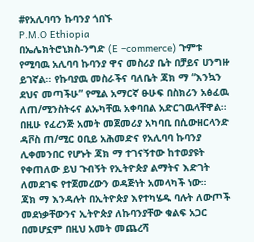#የአሊባባን ኩባንያ ጎበኙ
P.M.O Ethiopia
በኤሌክትሮኒክስ-ንግድ (E –commerce) ጉምቱ የሚባዉ አሊባባ ኩባንያ ዋና መስሪያ ቤት በቻይና ሀንግዙ ይገኛል፡፡ የኩባያዉ መስራችና ባለቤት ጃክ ማ “እንኳን ደህና መጣችሁ” የሚል አማርኛ ፁሁፍ በስክሪን አፅፈዉ ለጠ/ሚንስትሩና ልኡካቸዉ አቀባበል አድርገዉላቸዋል፡፡
በዚሁ የፈረንጅ አመት መጀመሪያ አካባቢ በሲውዘርላንድ ዳቮስ ጠ/ሚር ዐቢይ አሕመድና የአሊባባ ኩባንያ ሊቀመንበር የሆኑት ጃክ ማ ተገናኝተው ከተወያዩት የቀጠለው ይህ ጉብኝት የኢትዮጵያ ልማትና እድገት ለመደገፍ የተጀመረውን ወዳጅነት አመላካች ነው።
ጃክ ማ እንዳሉት በኢትዮጵያ እየተካሄዱ ባሉት ለውጦች መደነቃቸውንና ኢትዮጵያ ለኩባንያቸው ቁልፍ አጋር በመሆኗም በዚህ አመት መጨረሻ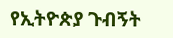የኢትዮጵያ ጉብኝት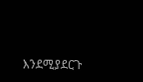እንደሚያደርጉ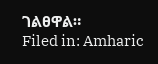ገልፀዋል።
Filed in: Amharic